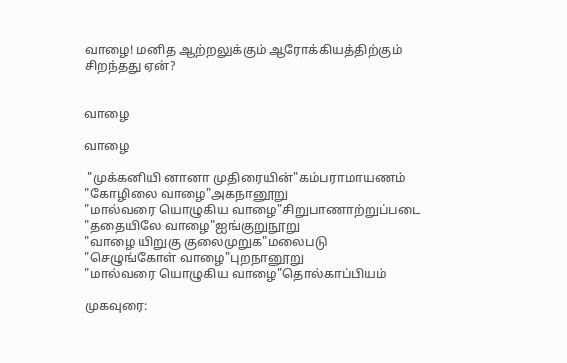வாழை! மனித ஆற்றலுக்கும் ஆரோக்கியத்திற்கும் சிறந்தது ஏன்?


வாழை

வாழை

 "முக்கனியி னானா முதிரையின்"கம்பராமாயணம்
"கோழிலை வாழை"அகநானூறு
"மால்வரை யொழுகிய வாழை"சிறுபாணாற்றுப்படை
"ததையிலே வாழை"ஐங்குறுநூறு
"வாழை யிறுகு குலைமுறுக"மலைபடு
"செழுங்கோள் வாழை"புறநானூறு
"மால்வரை யொழுகிய வாழை"தொல்காப்பியம்

முகவுரை: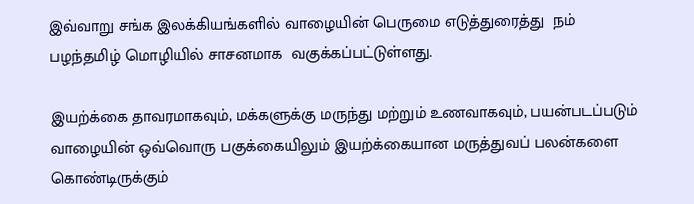இவ்வாறு சங்க இலக்கியங்களில் வாழையின் பெருமை எடுத்துரைத்து  நம் பழந்தமிழ் மொழியில் சாசனமாக  வகுக்கப்பட்டுள்ளது.

இயற்க்கை தாவரமாகவும், மக்களுக்கு மருந்து மற்றும் உணவாகவும், பயன்படப்படும் வாழையின் ஒவ்வொரு பகுக்கையிலும் இயற்க்கையான மருத்துவப் பலன்களை கொண்டிருக்கும்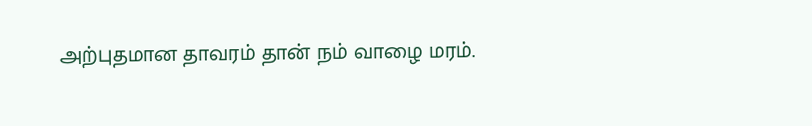அற்புதமான தாவரம் தான் நம் வாழை மரம்.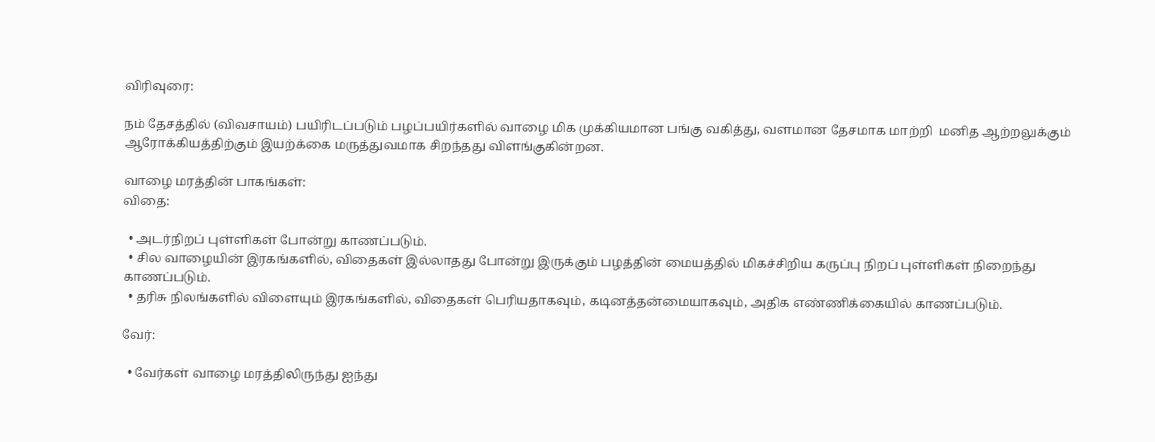விரிவுரை:

நம் தேசத்தில் (விவசாயம்) பயிரிடப்படும் பழப்பயிர்களில் வாழை மிக முக்கியமான பங்கு வகித்து, வளமான தேசமாக மாற்றி  மனித ஆற்றலுக்கும் ஆரோக்கியத்திற்கும் இயற்க்கை மருத்துவமாக சிறந்தது விளங்குகின்றன.

வாழை மரத்தின் பாகங்கள்:
விதை:

  • அடர்நிறப் புள்ளிகள் போன்று காணப்படும்.
  • சில வாழையின் இரகங்களில், விதைகள் இல்லாதது போன்று இருக்கும் பழத்தின் மையத்தில் மிகச்சிறிய கருப்பு நிறப் புள்ளிகள் நிறைந்து காணப்படும்.
  • தரிசு நிலங்களில் விளையும் இரகங்களில், விதைகள் பெரியதாகவும், கடினத்தன்மையாகவும், அதிக எண்ணிக்கையில் காணப்படும்.

வேர்:

  • வேர்கள் வாழை மரத்திலிருந்து ஐந்து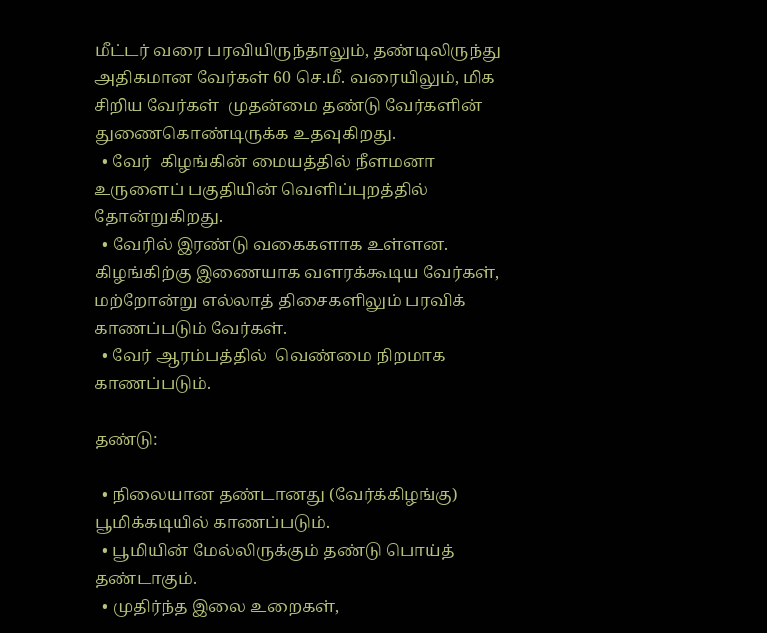மீட்டர் வரை பரவியிருந்தாலும், தண்டிலிருந்து அதிகமான வேர்கள் 60 செ.மீ. வரையிலும், மிக சிறிய வேர்கள்  முதன்மை தண்டு வேர்களின் துணைகொண்டிருக்க உதவுகிறது.
  • வேர்  கிழங்கின் மையத்தில் நீளமனா  உருளைப் பகுதியின் வெளிப்புறத்தில் தோன்றுகிறது.
  • வேரில் இரண்டு வகைகளாக உள்ளன. கிழங்கிற்கு இணையாக வளரக்கூடிய வேர்கள், மற்றோன்று எல்லாத் திசைகளிலும் பரவிக் காணப்படும் வேர்கள்.
  • வேர் ஆரம்பத்தில்  வெண்மை நிறமாக காணப்படும்.

தண்டு:

  • நிலையான தண்டானது (வேர்க்கிழங்கு)  பூமிக்கடியில் காணப்படும்.
  • பூமியின் மேல்லிருக்கும் தண்டு பொய்த் தண்டாகும்.
  • முதிர்ந்த இலை உறைகள்,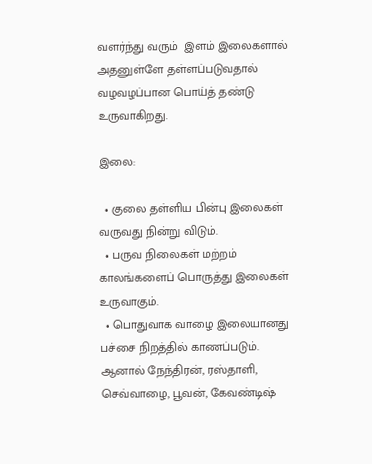வளர்ந்து வரும்  இளம் இலைகளால் அதனுள்ளே தள்ளப்படுவதால் வழவழப்பான பொய்த் தண்டு உருவாகிறது.

இலை:

  • குலை தள்ளிய பின்பு இலைகள் வருவது நின்று விடும்.
  • பருவ நிலைகள் மற்றம் காலங்களைப் பொருத்து இலைகள் உருவாகும்.
  • பொதுவாக வாழை இலையானது பச்சை நிறத்தில் காணப்படும். ஆனால் நேந்திரன், ரஸ்தாளி, செவ்வாழை, பூவன், கேவண்டிஷ்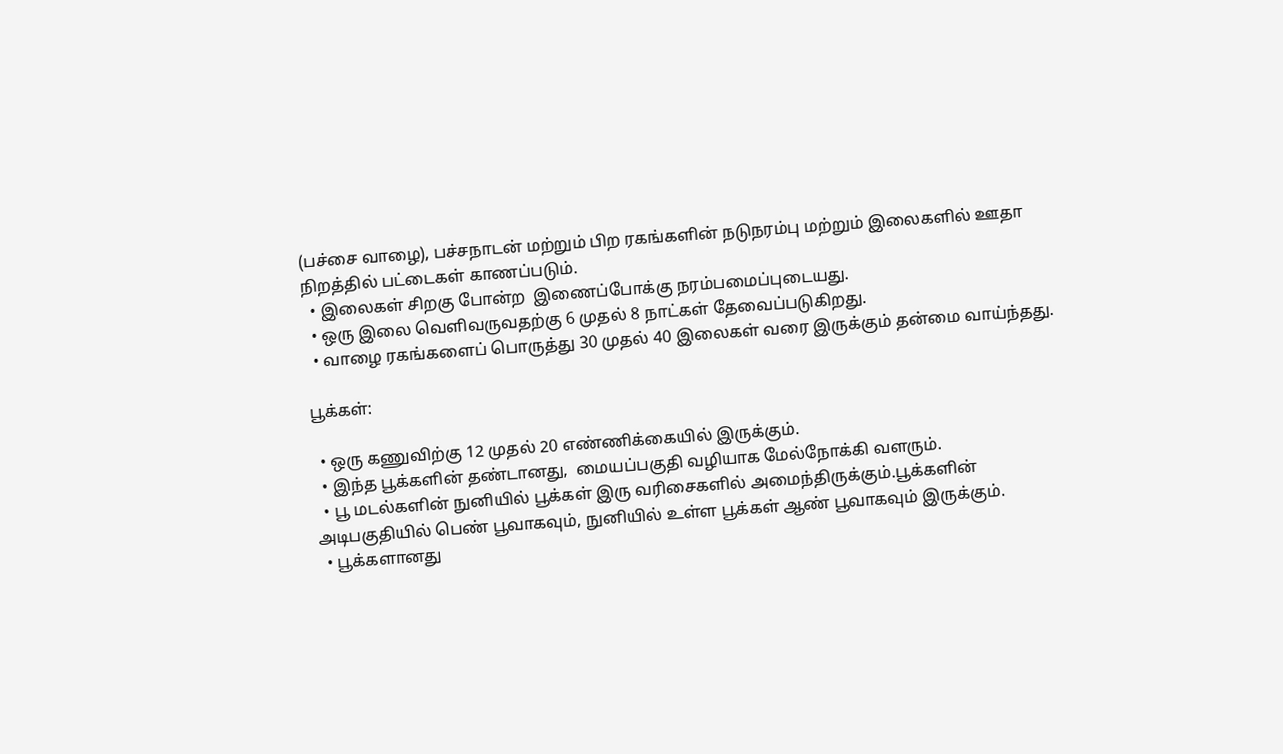(பச்சை வாழை), பச்சநாடன் மற்றும் பிற ரகங்களின் நடுநரம்பு மற்றும் இலைகளில் ஊதா நிறத்தில் பட்டைகள் காணப்படும்.
  • இலைகள் சிறகு போன்ற  இணைப்போக்கு நரம்பமைப்புடையது.
  • ஒரு இலை வெளிவருவதற்கு 6 முதல் 8 நாட்கள் தேவைப்படுகிறது.
  • வாழை ரகங்களைப் பொருத்து 30 முதல் 40 இலைகள் வரை இருக்கும் தன்மை வாய்ந்தது.

பூக்கள்:

  • ஒரு கணுவிற்கு 12 முதல் 20 எண்ணிக்கையில் இருக்கும்.
  • இந்த பூக்களின் தண்டானது,  மையப்பகுதி வழியாக மேல்நோக்கி வளரும்.
  • பூ மடல்களின் நுனியில் பூக்கள் இரு வரிசைகளில் அமைந்திருக்கும்.பூக்களின்  அடிபகுதியில் பெண் பூவாகவும், நுனியில் உள்ள பூக்கள் ஆண் பூவாகவும் இருக்கும்.
  • பூக்களானது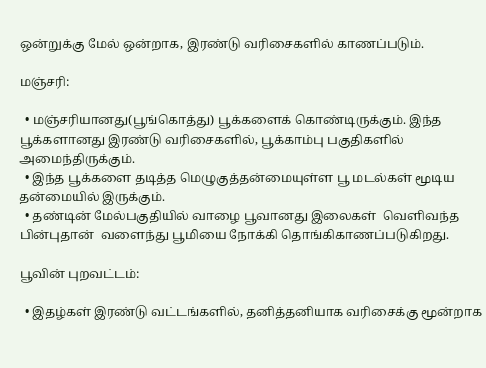ஒன்றுக்கு மேல் ஒன்றாக, இரண்டு வரிசைகளில் காணப்படும்.

மஞ்சரி:

  • மஞ்சரியானது(பூங்கொத்து) பூக்களைக் கொண்டிருக்கும். இந்த பூக்களானது இரண்டு வரிசைகளில், பூக்காம்பு பகுதிகளில் அமைந்திருக்கும்.
  • இந்த பூக்களை தடித்த மெழுகுத்தன்மையுள்ள பூ மடல்கள் மூடிய தன்மையில் இருக்கும்.
  • தண்டின் மேல்பகுதியில் வாழை பூவானது இலைகள்  வெளிவந்த பின்புதான்  வளைந்து பூமியை நோக்கி தொங்கிகாணப்படுகிறது.

பூவின் புறவட்டம்:

  • இதழ்கள் இரண்டு வட்டங்களில், தனித்தனியாக வரிசைக்கு மூன்றாக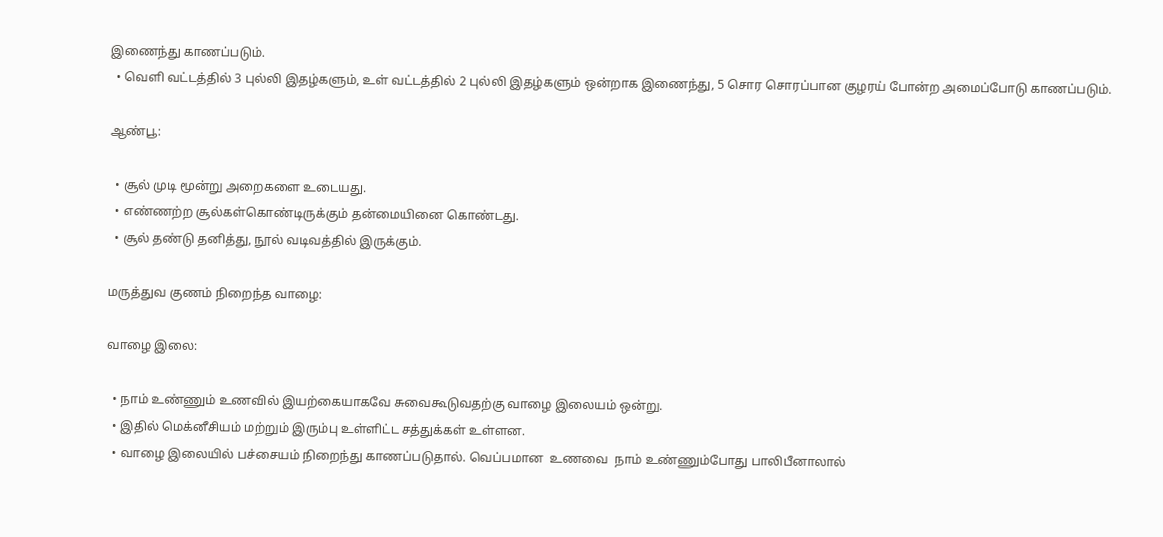இணைந்து காணப்படும்.
  • வெளி வட்டத்தில் 3 புல்லி இதழ்களும், உள் வட்டத்தில் 2 புல்லி இதழ்களும் ஒன்றாக இணைந்து, 5 சொர சொரப்பான குழரய் போன்ற அமைப்போடு காணப்படும்.

ஆண்பூ:

  • சூல் முடி மூன்று அறைகளை உடையது.
  • எண்ணற்ற சூல்கள்கொண்டிருக்கும் தன்மையினை கொண்டது.
  • சூல் தண்டு தனித்து, நூல் வடிவத்தில் இருக்கும்.

மருத்துவ குணம் நிறைந்த வாழை:

வாழை இலை:

  • நாம் உண்ணும் உணவில் இயற்கையாகவே சுவைகூடுவதற்கு வாழை இலையம் ஒன்று.
  • இதில் மெக்னீசியம் மற்றும் இரும்பு உள்ளிட்ட சத்துக்கள் உள்ளன.
  • வாழை இலையில் பச்சையம் நிறைந்து காணப்படுதால். வெப்பமான  உணவை  நாம் உண்ணும்போது பாலிபீனாலால்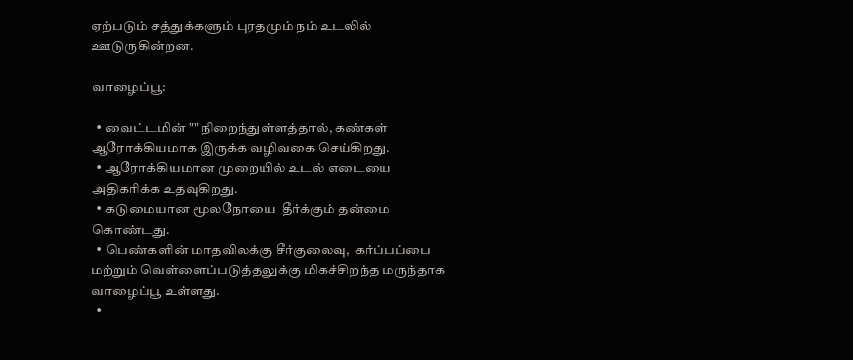ஏற்படும் சத்துக்களும் புரதமும் நம் உடலில் ஊடுருகின்றன.

வாழைப்பூ:

  • வைட்டமின் "" நிறைந்துள்ளத்தால், கண்கள் ஆரோக்கியமாக இருக்க வழிவகை செய்கிறது.
  • ஆரோக்கியமான முறையில் உடல் எடையை அதிகரிக்க உதவுகிறது.
  • கடுமையான மூலநோயை  தீர்க்கும் தன்மை கொண்டது.
  • பெண்களின் மாதவிலக்கு சீர்குலைவு,  கர்ப்பப்பை மற்றும் வெள்ளைப்படுத்தலுக்கு மிகச்சிறந்த மருந்தாக வாழைப்பூ உள்ளது.
  •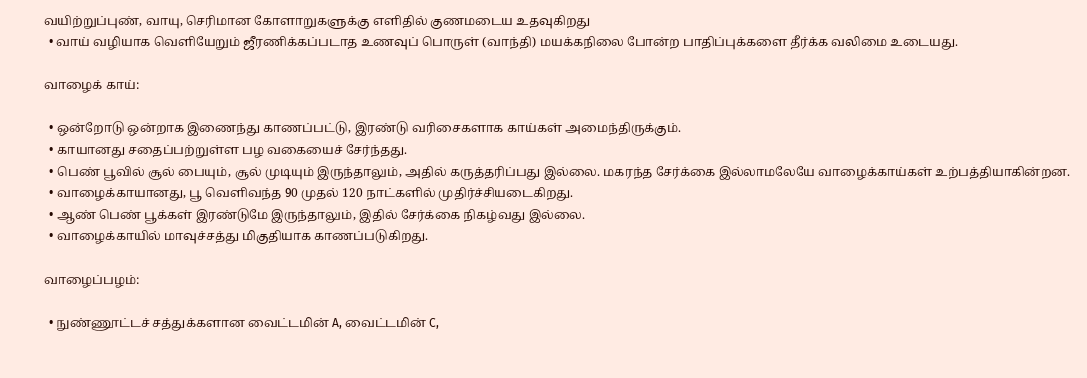வயிற்றுப்புண், வாயு, செரிமான கோளாறுகளுக்கு எளிதில் குணமடைய உதவுகிறது
  • வாய் வழியாக வெளியேறும் ஜீரணிக்கப்படாத உணவுப் பொருள் (வாந்தி) மயக்கநிலை போன்ற பாதிப்புக்களை தீர்க்க வலிமை உடையது.

வாழைக் காய்:

  • ஒன்றோடு ஒன்றாக இணைந்து காணப்பட்டு, இரண்டு வரிசைகளாக காய்கள் அமைந்திருக்கும்.
  • காயானது சதைப்பற்றுள்ள பழ வகையைச் சேர்ந்தது.
  • பெண் பூவில் சூல் பையும், சூல் முடியும் இருந்தாலும், அதில் கருத்தரிப்பது இல்லை. மகரந்த சேர்க்கை இல்லாமலேயே வாழைக்காய்கள் உற்பத்தியாகின்றன.
  • வாழைக்காயானது, பூ வெளிவந்த 90 முதல் 120 நாட்களில் முதிர்ச்சியடைகிறது.
  • ஆண் பெண் பூக்கள் இரண்டுமே இருந்தாலும், இதில் சேர்க்கை நிகழ்வது இல்லை.
  • வாழைக்காயில் மாவுச்சத்து மிகுதியாக காணப்படுகிறது.

வாழைப்பழம்:

  • நுண்ணூட்டச் சத்துக்களான வைட்டமின் A, வைட்டமின் C,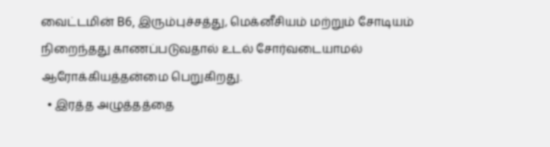வைட்டமின் B6, இரும்புச்சத்து, மெக்னீசியம் மற்றும் சோடியம் நிறைந்தது காணப்படுவதால் உடல் சோர்வடையாமல் ஆரோக்கியத்தன்மை பெறுகிறது.
  • இரத்த அழுத்தத்தை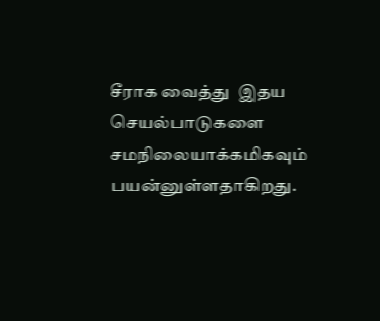சீராக வைத்து  இதய செயல்பாடுகளை சமநிலையாக்கமிகவும் பயன்னுள்ளதாகிறது.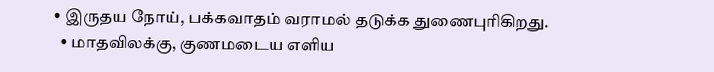• இருதய நோய், பக்கவாதம் வராமல் தடுக்க துணைபுரிகிறது.
  • மாதவிலக்கு, குணமடைய எளிய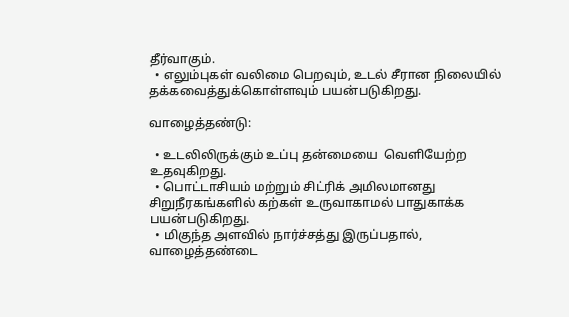தீர்வாகும்.
  • எலும்புகள் வலிமை பெறவும், உடல் சீரான நிலையில் தக்கவைத்துக்கொள்ளவும் பயன்படுகிறது.

வாழைத்தண்டு:

  • உடலிலிருக்கும் உப்பு தன்மையை  வெளியேற்ற உதவுகிறது.
  • பொட்டாசியம் மற்றும் சிட்ரிக் அமிலமானது சிறுநீரகங்களில் கற்கள் உருவாகாமல் பாதுகாக்க பயன்படுகிறது.
  • மிகுந்த அளவில் நார்ச்சத்து இருப்பதால், வாழைத்தண்டை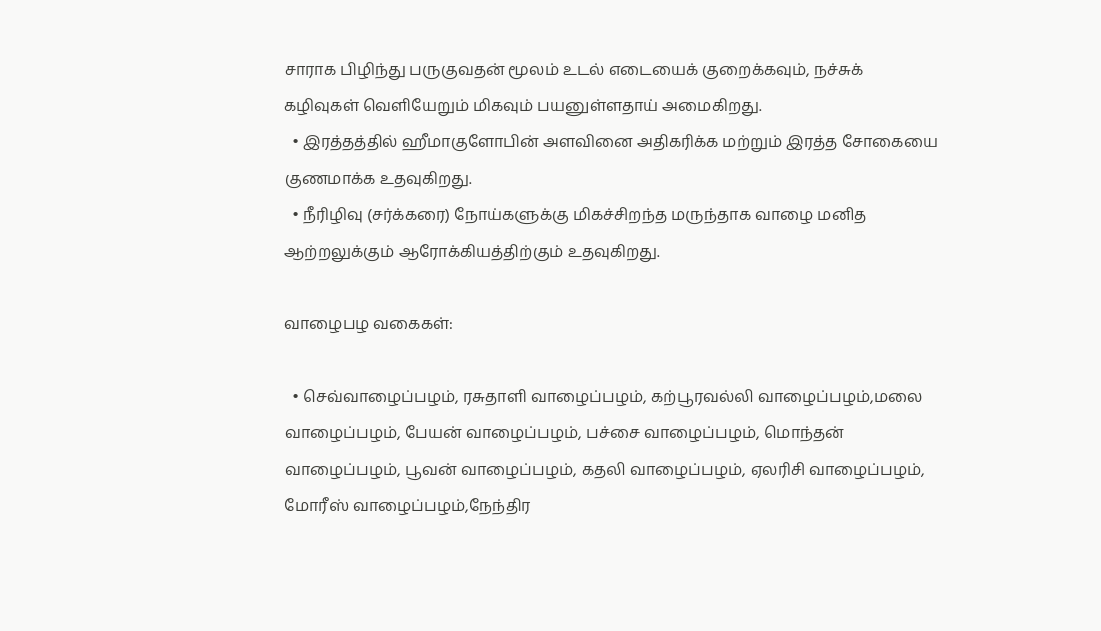சாராக பிழிந்து பருகுவதன் மூலம் உடல் எடையைக் குறைக்கவும், நச்சுக் கழிவுகள் வெளியேறும் மிகவும் பயனுள்ளதாய் அமைகிறது.
  • இரத்தத்தில் ஹீமாகுளோபின் அளவினை அதிகரிக்க மற்றும் இரத்த சோகையை குணமாக்க உதவுகிறது.
  • நீரிழிவு (சர்க்கரை) நோய்களுக்கு மிகச்சிறந்த மருந்தாக வாழை மனித ஆற்றலுக்கும் ஆரோக்கியத்திற்கும் உதவுகிறது.

வாழைபழ வகைகள்:

  • செவ்வாழைப்பழம், ரசுதாளி வாழைப்பழம், கற்பூரவல்லி வாழைப்பழம்,மலை வாழைப்பழம், பேயன் வாழைப்பழம், பச்சை வாழைப்பழம், மொந்தன் வாழைப்பழம், பூவன் வாழைப்பழம், கதலி வாழைப்பழம், ஏலரிசி வாழைப்பழம், மோரீஸ் வாழைப்பழம்,நேந்திர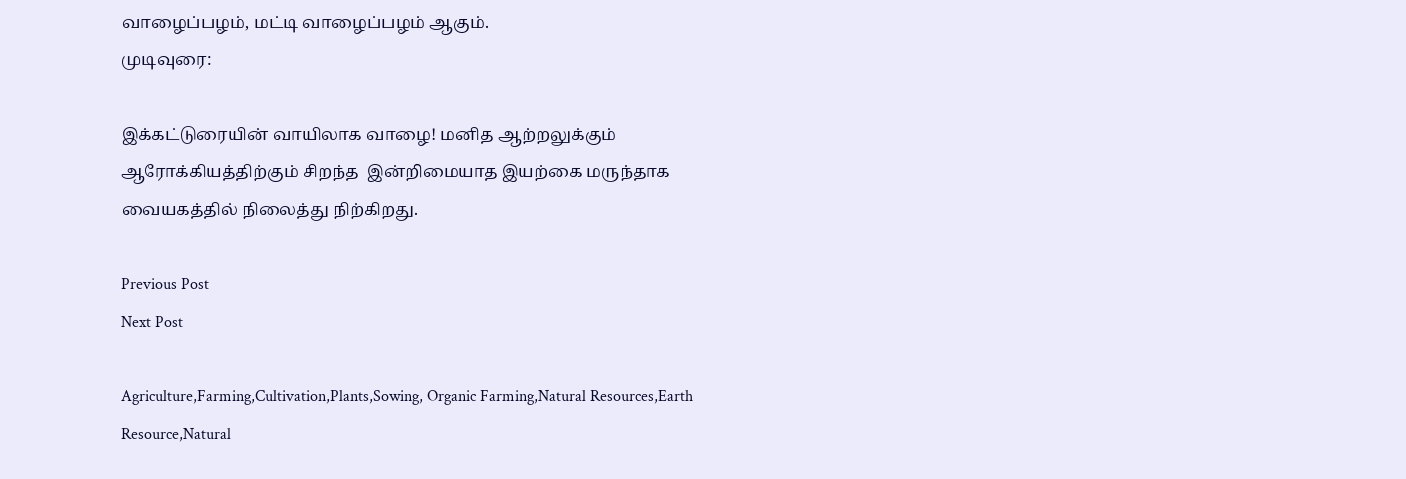வாழைப்பழம், மட்டி வாழைப்பழம் ஆகும்.
முடிவுரை:

இக்கட்டுரையின் வாயிலாக வாழை! மனித ஆற்றலுக்கும் ஆரோக்கியத்திற்கும் சிறந்த  இன்றிமையாத இயற்கை மருந்தாக வையகத்தில் நிலைத்து நிற்கிறது.

Previous Post
Next Post

Agriculture,Farming,Cultivation,Plants,Sowing, Organic Farming,Natural Resources,Earth Resource,Natural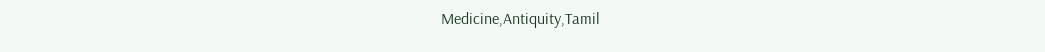Medicine,Antiquity,Tamil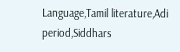Language,Tamil literature,Adi period,Siddhars